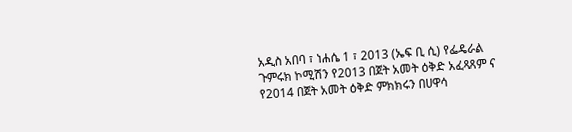አዲስ አበባ ፣ ነሐሴ 1 ፣ 2013 (ኤፍ ቢ ሲ) የፌዴራል ጉምሩክ ኮሚሽን የ2013 በጀት አመት ዕቅድ አፈጻጸም ና የ2014 በጀት አመት ዕቅድ ምክክሩን በሀዋሳ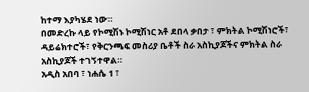ከተማ እያካሄደ ነው።
በመድረኩ ላይ የኮሚሽኑ ኮሚሽነር አቶ ደበላ ቃበታ ፣ ምክትል ኮሚሽነሮች፣ ዳይሬክተሮች፣ የቅርንጫፍ መስሪያ ቤቶች ስራ አስኪያጆችና ምክትል ስራ አስኪያጆች ተገኝተዋል።
አዲስ አበባ ፣ ነሐሴ 1 ፣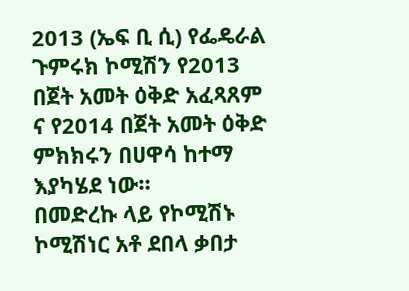2013 (ኤፍ ቢ ሲ) የፌዴራል ጉምሩክ ኮሚሽን የ2013 በጀት አመት ዕቅድ አፈጻጸም ና የ2014 በጀት አመት ዕቅድ ምክክሩን በሀዋሳ ከተማ እያካሄደ ነው።
በመድረኩ ላይ የኮሚሽኑ ኮሚሽነር አቶ ደበላ ቃበታ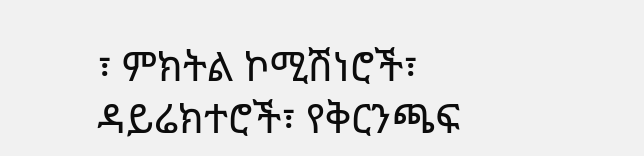፣ ምክትል ኮሚሽነሮች፣ ዳይሬክተሮች፣ የቅርንጫፍ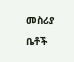መስሪያ ቤቶች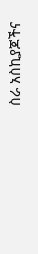ስራ አስኪያጆችና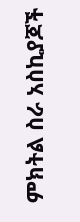ምክትል ስራ አስኪያጆች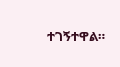ተገኝተዋል።